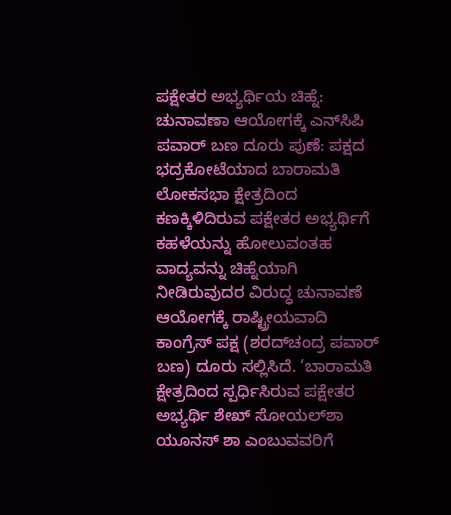ಪಕ್ಷೇತರ ಅಭ್ಯರ್ಥಿಯ ಚಿಹ್ನೆ: ಚುನಾವಣಾ ಆಯೋಗಕ್ಕೆ ಎನ್‌ಸಿಪಿ ಪವಾರ್‌ ಬಣ ದೂರು ಪುಣೆ: ಪಕ್ಷದ ಭದ್ರಕೋಟೆಯಾದ ಬಾರಾಮತಿ ಲೋಕಸಭಾ ಕ್ಷೇತ್ರದಿಂದ ಕಣಕ್ಕಿಳಿದಿರುವ ಪಕ್ಷೇತರ ಅಭ್ಯರ್ಥಿಗೆ ಕಹಳೆಯನ್ನು ಹೋಲುವಂತಹ ವಾದ್ಯವನ್ನು ಚಿಹ್ನೆಯಾಗಿ ನೀಡಿರುವುದರ ವಿರುದ್ಧ ಚುನಾವಣೆ ಆಯೋಗಕ್ಕೆ ರಾಷ್ಟ್ರೀಯವಾದಿ ಕಾಂಗ್ರೆಸ್‌ ಪಕ್ಷ (ಶರದ್‌ಚಂದ್ರ ಪವಾರ್‌ ಬಣ) ದೂರು ಸಲ್ಲಿಸಿದೆ. ‘ಬಾರಾಮತಿ ಕ್ಷೇತ್ರದಿಂದ ಸ್ಪರ್ಧಿಸಿರುವ ಪಕ್ಷೇತರ ಅಭ್ಯರ್ಥಿ ಶೇಖ್‌ ಸೋಯಲ್‌ಶಾ ಯೂನಸ್‌ ಶಾ ಎಂಬುವವರಿಗೆ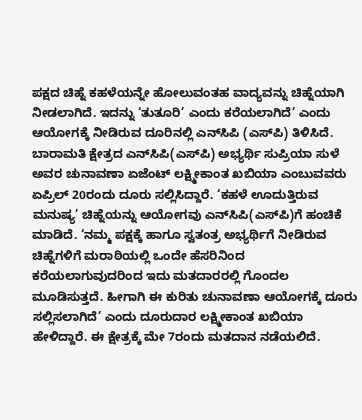ಪಕ್ಷದ ಚಿಹ್ನೆ ಕಹಳೆಯನ್ನೇ ಹೋಲುವಂತಹ ವಾದ್ಯವನ್ನು ಚಿಹ್ನೆಯಾಗಿ ನೀಡಲಾಗಿದೆ. ಇದನ್ನು ‘ತುತೂರಿ’ ಎಂದು ಕರೆಯಲಾಗಿದೆ’ ಎಂದು ಆಯೋಗಕ್ಕೆ ನೀಡಿರುವ ದೂರಿನಲ್ಲಿ ಎನ್‌ಸಿಪಿ (ಎಸ್‌ಪಿ) ತಿಳಿಸಿದೆ. ಬಾರಾಮತಿ ಕ್ಷೇತ್ರದ ಎನ್‌ಸಿಪಿ(ಎಸ್‌ಪಿ) ಅಭ್ಯರ್ಥಿ ಸುಪ್ರಿಯಾ ಸುಳೆ ಅವರ ಚುನಾವಣಾ ಏಜೆಂಟ್ ಲಕ್ಷ್ಮೀಕಾಂತ ಖಬಿಯಾ ಎಂಬುವವರು ಏಪ್ರಿಲ್‌ 20ರಂದು ದೂರು ಸಲ್ಲಿಸಿದ್ದಾರೆ. ‘ಕಹಳೆ ಊದುತ್ತಿರುವ ಮನುಷ್ಯ’ ಚಿಹ್ನೆಯನ್ನು ಆಯೋಗವು ಎನ್‌ಸಿಪಿ(ಎಸ್‌ಪಿ)ಗೆ ಹಂಚಿಕೆ ಮಾಡಿದೆ. ‘ನಮ್ಮ ಪಕ್ಷಕ್ಕೆ ಹಾಗೂ ಸ್ವತಂತ್ರ ಅಭ್ಯರ್ಥಿಗೆ ನೀಡಿರುವ ಚಿಹ್ನೆಗಳಿಗೆ ಮರಾಠಿಯಲ್ಲಿ ಒಂದೇ ಹೆಸರಿನಿಂದ ಕರೆಯಲಾಗುವುದರಿಂದ ಇದು ಮತದಾರರಲ್ಲಿ ಗೊಂದಲ ಮೂಡಿಸುತ್ತದೆ. ಹೀಗಾಗಿ ಈ ಕುರಿತು ಚುನಾವಣಾ ಆಯೋಗಕ್ಕೆ ದೂರು ಸಲ್ಲಿಸಲಾಗಿದೆ’ ಎಂದು ದೂರುದಾರ ಲಕ್ಷ್ಮೀಕಾಂತ ಖಬಿಯಾ ಹೇಳಿದ್ದಾರೆ. ಈ ಕ್ಷೇತ್ರಕ್ಕೆ ಮೇ 7ರಂದು ಮತದಾನ ನಡೆಯಲಿದೆ.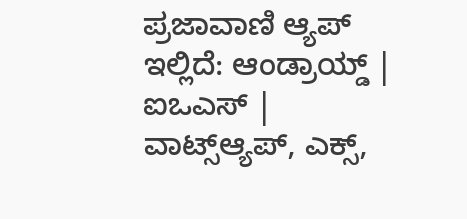ಪ್ರಜಾವಾಣಿ ಆ್ಯಪ್ ಇಲ್ಲಿದೆ: ಆಂಡ್ರಾಯ್ಡ್ | ಐಒಎಸ್ | ವಾಟ್ಸ್ಆ್ಯಪ್, ಎಕ್ಸ್,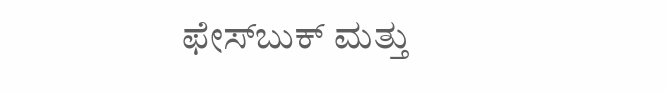ಫೇಸ್‌ಬುಕ್ ಮತ್ತು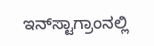ಇನ್‌ಸ್ಟಾಗ್ರಾಂನಲ್ಲಿ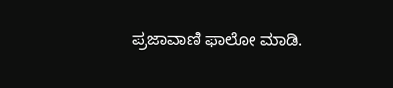ಪ್ರಜಾವಾಣಿ ಫಾಲೋ ಮಾಡಿ.